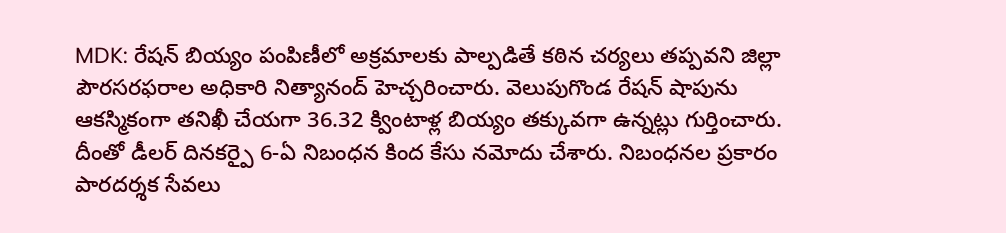MDK: రేషన్ బియ్యం పంపిణీలో అక్రమాలకు పాల్పడితే కఠిన చర్యలు తప్పవని జిల్లా పౌరసరఫరాల అధికారి నిత్యానంద్ హెచ్చరించారు. వెలుపుగొండ రేషన్ షాపును ఆకస్మికంగా తనిఖీ చేయగా 36.32 క్వింటాళ్ల బియ్యం తక్కువగా ఉన్నట్లు గుర్తించారు. దీంతో డీలర్ దినకర్పై 6-ఏ నిబంధన కింద కేసు నమోదు చేశారు. నిబంధనల ప్రకారం పారదర్శక సేవలు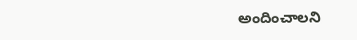అందించాలని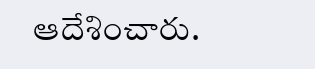ఆదేశించారు.